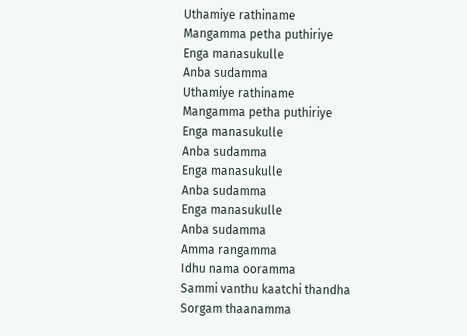Uthamiye rathiname
Mangamma petha puthiriye
Enga manasukulle
Anba sudamma
Uthamiye rathiname
Mangamma petha puthiriye
Enga manasukulle
Anba sudamma
Enga manasukulle
Anba sudamma
Enga manasukulle
Anba sudamma
Amma rangamma
Idhu nama ooramma
Sammi vanthu kaatchi thandha
Sorgam thaanamma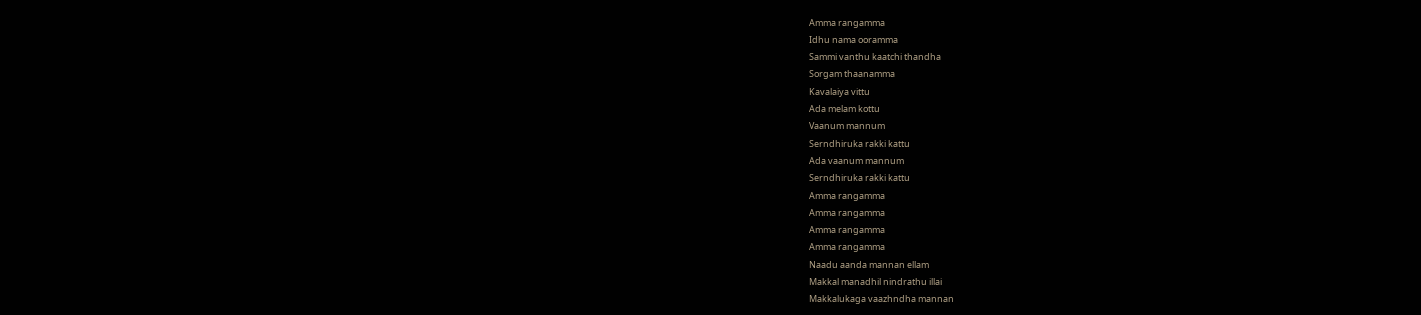Amma rangamma
Idhu nama ooramma
Sammi vanthu kaatchi thandha
Sorgam thaanamma
Kavalaiya vittu
Ada melam kottu
Vaanum mannum
Serndhiruka rakki kattu
Ada vaanum mannum
Serndhiruka rakki kattu
Amma rangamma
Amma rangamma
Amma rangamma
Amma rangamma
Naadu aanda mannan ellam
Makkal manadhil nindrathu illai
Makkalukaga vaazhndha mannan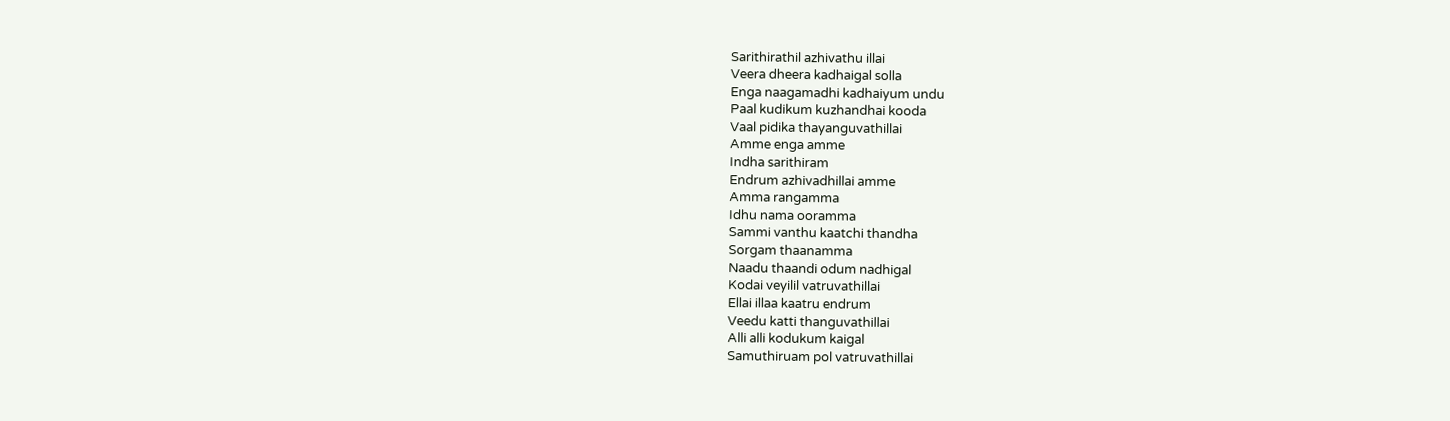Sarithirathil azhivathu illai
Veera dheera kadhaigal solla
Enga naagamadhi kadhaiyum undu
Paal kudikum kuzhandhai kooda
Vaal pidika thayanguvathillai
Amme enga amme
Indha sarithiram
Endrum azhivadhillai amme
Amma rangamma
Idhu nama ooramma
Sammi vanthu kaatchi thandha
Sorgam thaanamma
Naadu thaandi odum nadhigal
Kodai veyilil vatruvathillai
Ellai illaa kaatru endrum
Veedu katti thanguvathillai
Alli alli kodukum kaigal
Samuthiruam pol vatruvathillai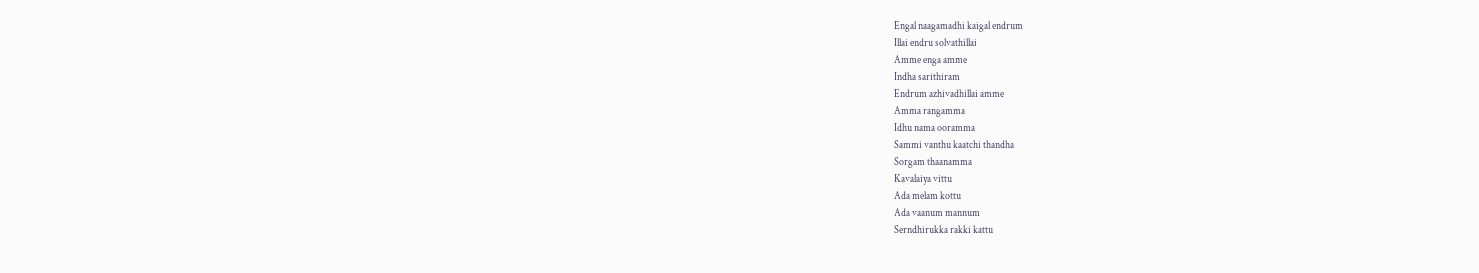Engal naagamadhi kaigal endrum
Illai endru solvathillai
Amme enga amme
Indha sarithiram
Endrum azhivadhillai amme
Amma rangamma
Idhu nama ooramma
Sammi vanthu kaatchi thandha
Sorgam thaanamma
Kavalaiya vittu
Ada melam kottu
Ada vaanum mannum
Serndhirukka rakki kattu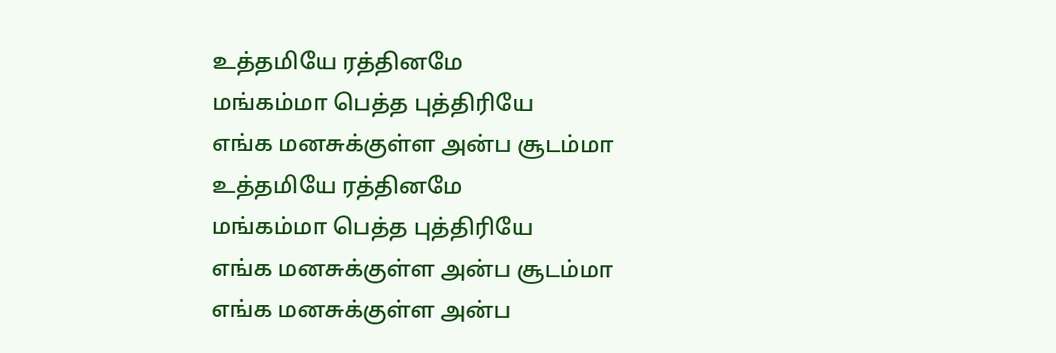உத்தமியே ரத்தினமே
மங்கம்மா பெத்த புத்திரியே
எங்க மனசுக்குள்ள அன்ப சூடம்மா
உத்தமியே ரத்தினமே
மங்கம்மா பெத்த புத்திரியே
எங்க மனசுக்குள்ள அன்ப சூடம்மா
எங்க மனசுக்குள்ள அன்ப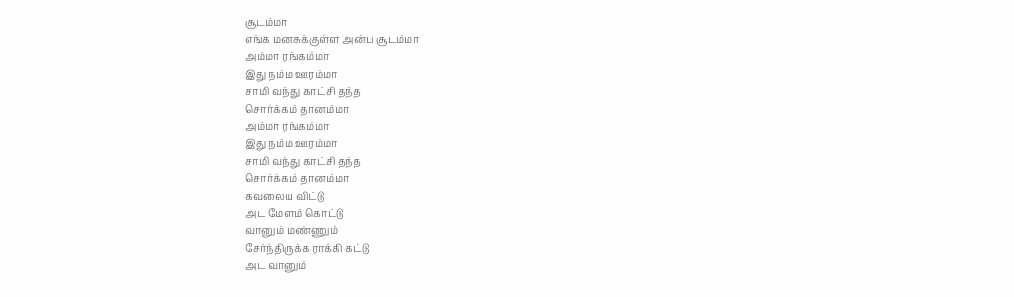சூடம்மா
எங்க மனசுக்குள்ள அன்ப சூடம்மா
அம்மா ரங்கம்மா
இது நம்ம ஊரம்மா
சாமி வந்து காட்சி தந்த
சொர்க்கம் தானம்மா
அம்மா ரங்கம்மா
இது நம்ம ஊரம்மா
சாமி வந்து காட்சி தந்த
சொர்க்கம் தானம்மா
கவலைய விட்டு
அட மேளம் கொட்டு
வானும் மண்ணும்
சேர்ந்திருக்க ராக்கி கட்டு
அட வானும்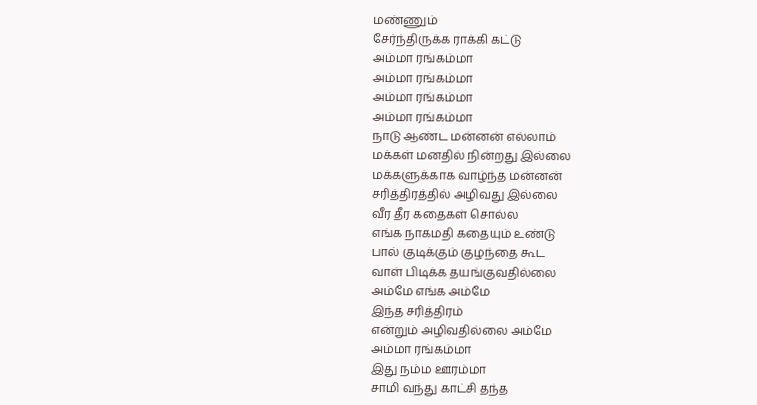மண்ணும்
சேர்ந்திருக்க ராக்கி கட்டு
அம்மா ரங்கம்மா
அம்மா ரங்கம்மா
அம்மா ரங்கம்மா
அம்மா ரங்கம்மா
நாடு ஆண்ட மன்னன் எல்லாம்
மக்கள் மனதில் நின்றது இல்லை
மக்களுக்காக வாழ்ந்த மன்னன்
சரித்திரத்தில் அழிவது இல்லை
வீர தீர கதைகள் சொல்ல
எங்க நாகமதி கதையும் உண்டு
பால் குடிக்கும் குழந்தை கூட
வாள் பிடிக்க தயங்குவதில்லை
அம்மே எங்க அம்மே
இந்த சரித்திரம்
என்றும் அழிவதில்லை அம்மே
அம்மா ரங்கம்மா
இது நம்ம ஊரம்மா
சாமி வந்து காட்சி தந்த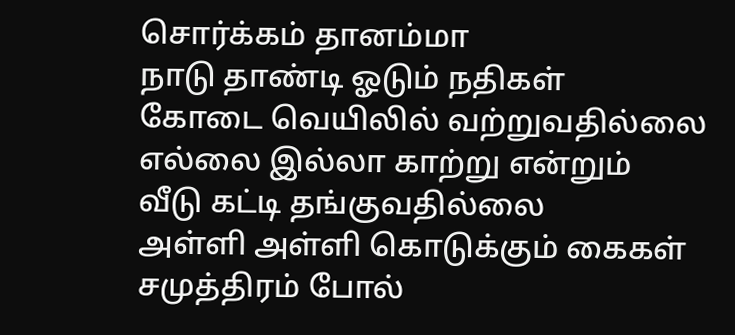சொர்க்கம் தானம்மா
நாடு தாண்டி ஓடும் நதிகள்
கோடை வெயிலில் வற்றுவதில்லை
எல்லை இல்லா காற்று என்றும்
வீடு கட்டி தங்குவதில்லை
அள்ளி அள்ளி கொடுக்கும் கைகள்
சமுத்திரம் போல்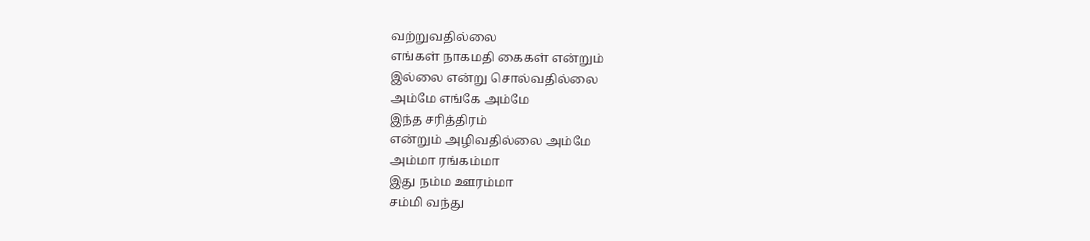வற்றுவதில்லை
எங்கள் நாகமதி கைகள் என்றும்
இல்லை என்று சொல்வதில்லை
அம்மே எங்கே அம்மே
இந்த சரித்திரம்
என்றும் அழிவதில்லை அம்மே
அம்மா ரங்கம்மா
இது நம்ம ஊரம்மா
சம்மி வந்து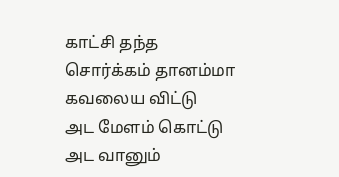காட்சி தந்த
சொர்க்கம் தானம்மா
கவலைய விட்டு
அட மேளம் கொட்டு
அட வானும்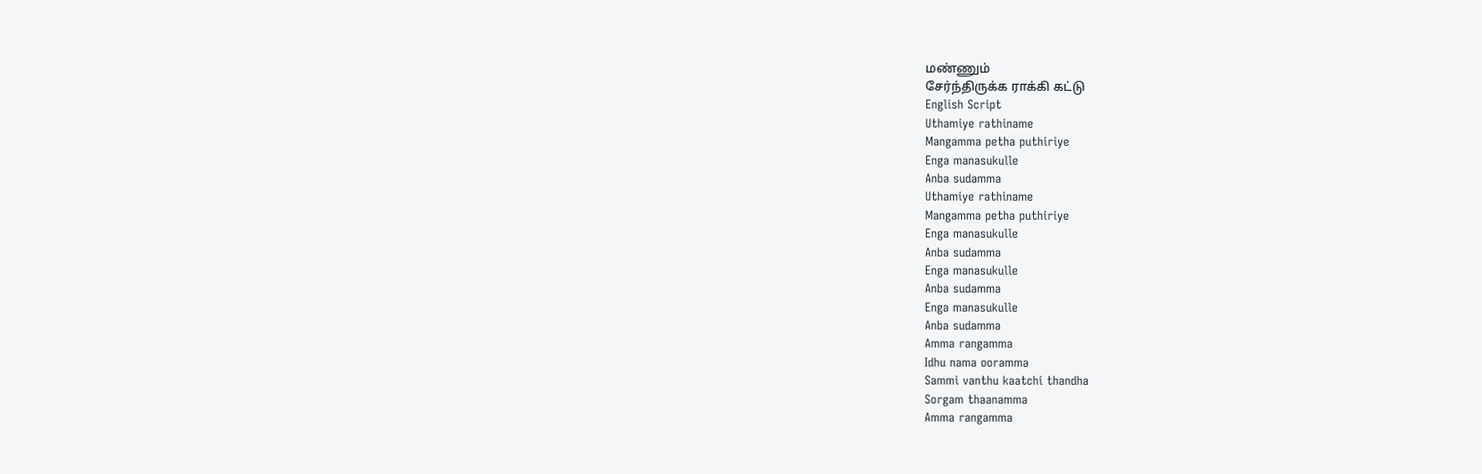மண்ணும்
சேர்ந்திருக்க ராக்கி கட்டு
English Script
Uthamiye rathiname
Mangamma petha puthiriye
Enga manasukulle
Anba sudamma
Uthamiye rathiname
Mangamma petha puthiriye
Enga manasukulle
Anba sudamma
Enga manasukulle
Anba sudamma
Enga manasukulle
Anba sudamma
Amma rangamma
Idhu nama ooramma
Sammi vanthu kaatchi thandha
Sorgam thaanamma
Amma rangamma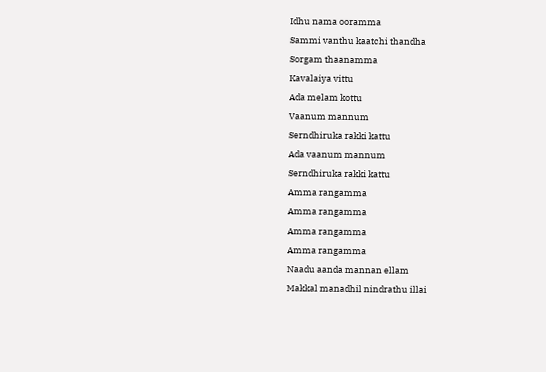Idhu nama ooramma
Sammi vanthu kaatchi thandha
Sorgam thaanamma
Kavalaiya vittu
Ada melam kottu
Vaanum mannum
Serndhiruka rakki kattu
Ada vaanum mannum
Serndhiruka rakki kattu
Amma rangamma
Amma rangamma
Amma rangamma
Amma rangamma
Naadu aanda mannan ellam
Makkal manadhil nindrathu illai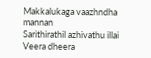Makkalukaga vaazhndha mannan
Sarithirathil azhivathu illai
Veera dheera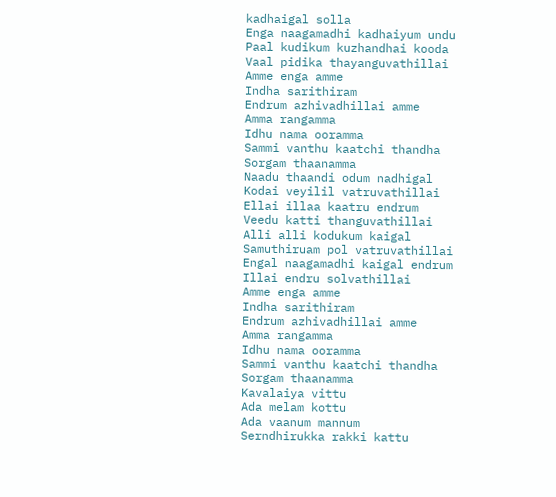kadhaigal solla
Enga naagamadhi kadhaiyum undu
Paal kudikum kuzhandhai kooda
Vaal pidika thayanguvathillai
Amme enga amme
Indha sarithiram
Endrum azhivadhillai amme
Amma rangamma
Idhu nama ooramma
Sammi vanthu kaatchi thandha
Sorgam thaanamma
Naadu thaandi odum nadhigal
Kodai veyilil vatruvathillai
Ellai illaa kaatru endrum
Veedu katti thanguvathillai
Alli alli kodukum kaigal
Samuthiruam pol vatruvathillai
Engal naagamadhi kaigal endrum
Illai endru solvathillai
Amme enga amme
Indha sarithiram
Endrum azhivadhillai amme
Amma rangamma
Idhu nama ooramma
Sammi vanthu kaatchi thandha
Sorgam thaanamma
Kavalaiya vittu
Ada melam kottu
Ada vaanum mannum
Serndhirukka rakki kattu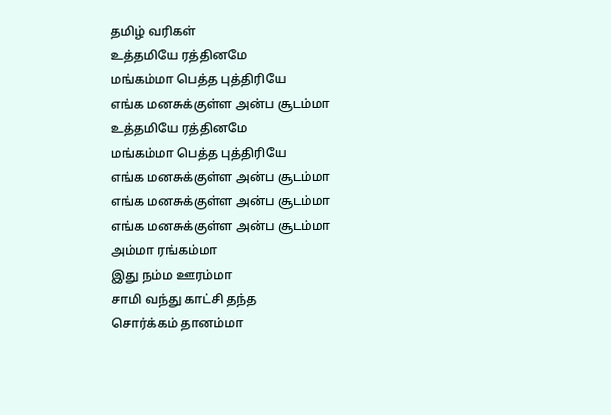தமிழ் வரிகள்
உத்தமியே ரத்தினமே
மங்கம்மா பெத்த புத்திரியே
எங்க மனசுக்குள்ள அன்ப சூடம்மா
உத்தமியே ரத்தினமே
மங்கம்மா பெத்த புத்திரியே
எங்க மனசுக்குள்ள அன்ப சூடம்மா
எங்க மனசுக்குள்ள அன்ப சூடம்மா
எங்க மனசுக்குள்ள அன்ப சூடம்மா
அம்மா ரங்கம்மா
இது நம்ம ஊரம்மா
சாமி வந்து காட்சி தந்த
சொர்க்கம் தானம்மா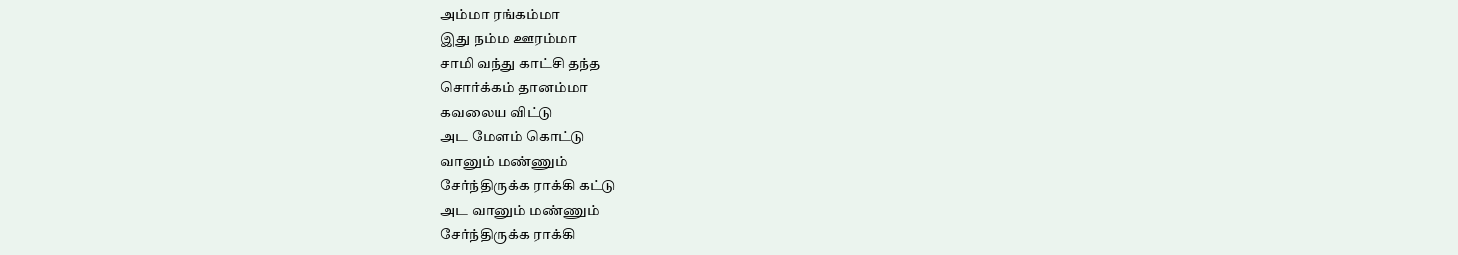அம்மா ரங்கம்மா
இது நம்ம ஊரம்மா
சாமி வந்து காட்சி தந்த
சொர்க்கம் தானம்மா
கவலைய விட்டு
அட மேளம் கொட்டு
வானும் மண்ணும்
சேர்ந்திருக்க ராக்கி கட்டு
அட வானும் மண்ணும்
சேர்ந்திருக்க ராக்கி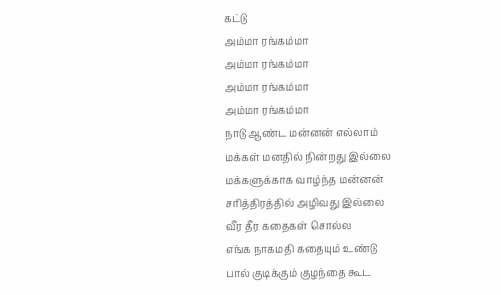கட்டு
அம்மா ரங்கம்மா
அம்மா ரங்கம்மா
அம்மா ரங்கம்மா
அம்மா ரங்கம்மா
நாடு ஆண்ட மன்னன் எல்லாம்
மக்கள் மனதில் நின்றது இல்லை
மக்களுக்காக வாழ்ந்த மன்னன்
சரித்திரத்தில் அழிவது இல்லை
வீர தீர கதைகள் சொல்ல
எங்க நாகமதி கதையும் உண்டு
பால் குடிக்கும் குழந்தை கூட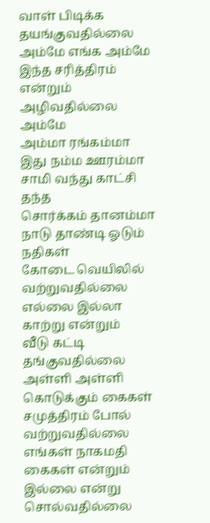வாள் பிடிக்க தயங்குவதில்லை
அம்மே எங்க அம்மே
இந்த சரித்திரம்
என்றும் அழிவதில்லை அம்மே
அம்மா ரங்கம்மா
இது நம்ம ஊரம்மா
சாமி வந்து காட்சி தந்த
சொர்க்கம் தானம்மா
நாடு தாண்டி ஓடும் நதிகள்
கோடை வெயிலில் வற்றுவதில்லை
எல்லை இல்லா காற்று என்றும்
வீடு கட்டி தங்குவதில்லை
அள்ளி அள்ளி கொடுக்கும் கைகள்
சமுத்திரம் போல் வற்றுவதில்லை
எங்கள் நாகமதி கைகள் என்றும்
இல்லை என்று சொல்வதில்லை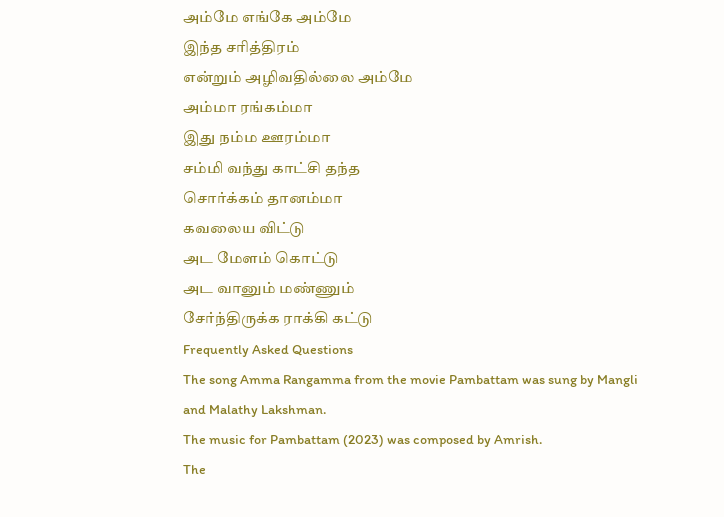அம்மே எங்கே அம்மே
இந்த சரித்திரம்
என்றும் அழிவதில்லை அம்மே
அம்மா ரங்கம்மா
இது நம்ம ஊரம்மா
சம்மி வந்து காட்சி தந்த
சொர்க்கம் தானம்மா
கவலைய விட்டு
அட மேளம் கொட்டு
அட வானும் மண்ணும்
சேர்ந்திருக்க ராக்கி கட்டு
Frequently Asked Questions
The song Amma Rangamma from the movie Pambattam was sung by Mangli and Malathy Lakshman.
The music for Pambattam (2023) was composed by Amrish.
The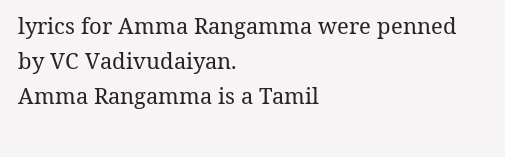lyrics for Amma Rangamma were penned by VC Vadivudaiyan.
Amma Rangamma is a Tamil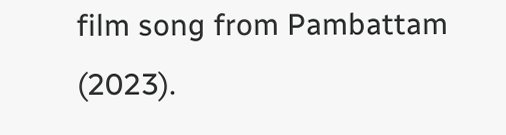film song from Pambattam (2023).